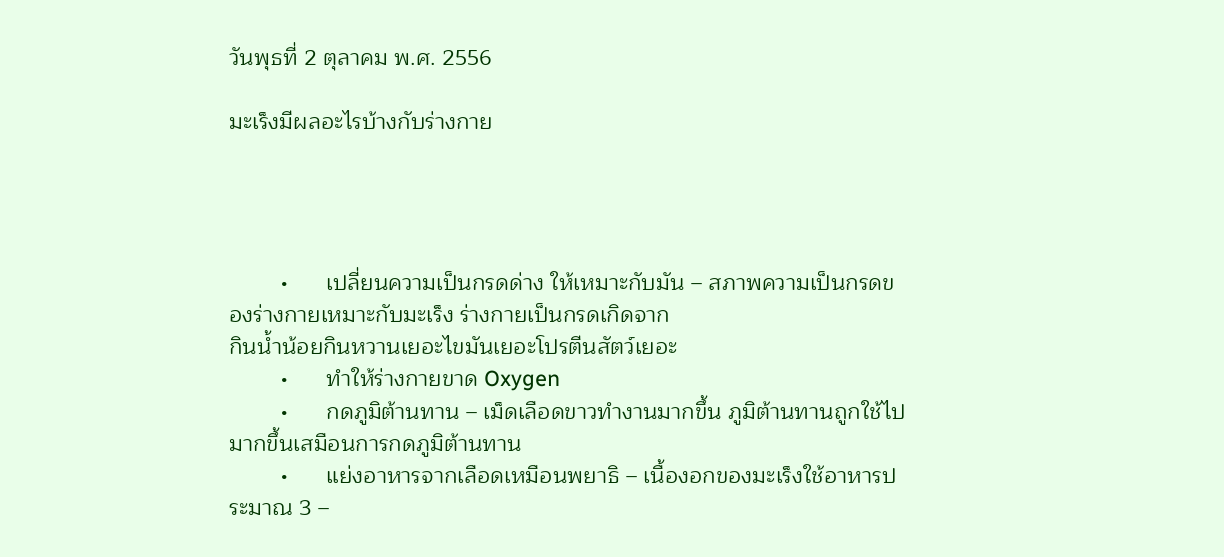วันพุธที่ 2 ตุลาคม พ.ศ. 2556

มะเร็งมีผลอะไรบ้างกับร่างกาย




        •      เปลี่ยนความเป็นกรดด่าง ให้เหมาะกับมัน – สภาพความเป็นกรดของร่างกายเหมาะกับมะเร็ง ร่างกายเป็นกรดเกิดจาก
กินน้ำน้อยกินหวานเยอะไขมันเยอะโปรตีนสัตว์เยอะ
        •      ทำให้ร่างกายขาด Oxygen
        •      กดภูมิต้านทาน – เม็ดเลือดขาวทำงานมากขึ้น ภูมิต้านทานถูกใช้ไปมากขึ้นเสมือนการกดภูมิต้านทาน
        •      แย่งอาหารจากเลือดเหมือนพยาธิ – เนื้องอกของมะเร็งใช้อาหารประมาณ 3 –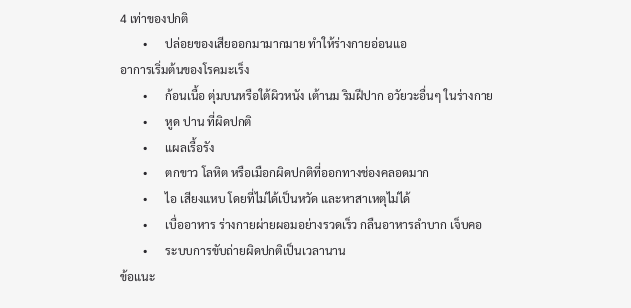4 เท่าของปกติ
        •      ปล่อยของเสียออกมามากมาย ทำให้ร่างกายอ่อนแอ
อาการเริ่มต้นของโรคมะเร็ง
        •      ก้อนเนื้อ ตุ่มบนหรือใต้ผิวหนัง เต้านม ริมฝีปาก อวัยวะอื่นๆ ในร่างกาย
        •      หูด ปาน ที่ผิดปกติ
        •      แผลเรื้อรัง
        •      ตกขาว โลหิต หรือเมือกผิดปกติที่ออกทางช่องคลอดมาก
        •      ไอ เสียงแหบ โดยที่ไม่ได้เป็นหวัด และหาสาเหตุไม่ได้
        •      เบื่ออาหาร ร่างกายผ่ายผอมอย่างรวดเร็ว กลืนอาหารลำบาก เจ็บคอ
        •      ระบบการขับถ่ายผิดปกติเป็นเวลานาน
ข้อแนะ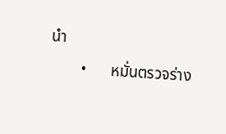นำ
        •      หมั่นตรวจร่าง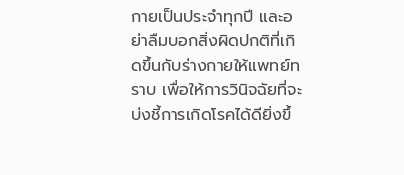กายเป็นประจำทุกปี และอย่าลืมบอกสิ่งผิดปกติที่เกิดขึ้นกับร่างกายให้แพทย์ทราบ เพื่อให้การวินิจฉัยที่จะบ่งชี้การเกิดโรคได้ดียิ่งขึ้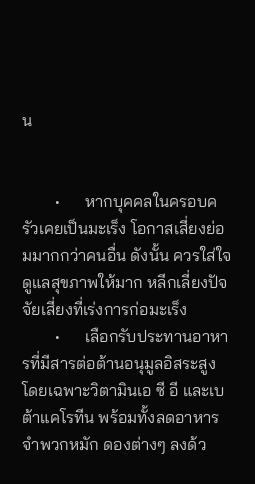น


        •      หากบุคคลในครอบครัวเคยเป็นมะเร็ง โอกาสเสี่ยงย่อมมากกว่าคนอื่น ดังนั้น ควรใส่ใจดูแลสุขภาพให้มาก หลีกเลี่ยงปัจจัยเสี่ยงที่เร่งการก่อมะเร็ง
        •      เลือกรับประทานอาหารที่มีสารต่อต้านอนุมูลอิสระสูง โดยเฉพาะวิตามินเอ ซี อี และเบต้าแคโรทีน พร้อมทั้งลดอาหารจำพวกหมัก ดองต่างๆ ลงด้ว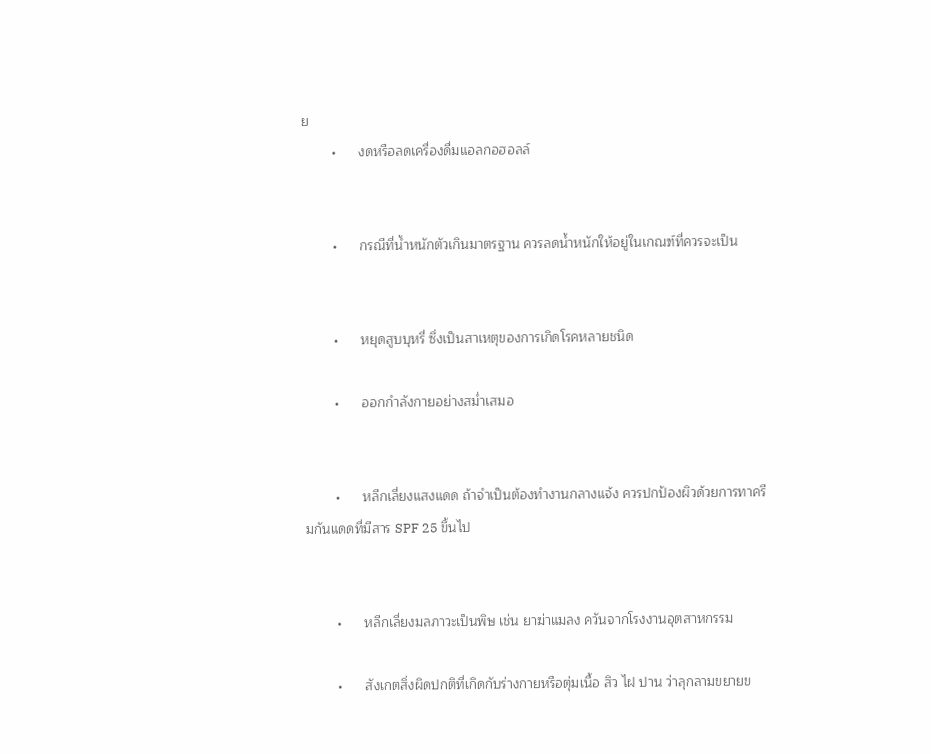ย
        •      งดหรือลดเครื่องดื่มแอลกอฮอลล์


        •      กรณีที่น้ำหนักตัวเกินมาตรฐาน ควรลดน้ำหนักให้อยู่ในเกณฑ์ที่ควรจะเป็น


        •      หยุดสูบบุหรี่ ซึ่งเป็นสาเหตุของการเกิดโรคหลายชนิด

        •      ออกกำลังกายอย่างสม่ำเสมอ


        •      หลีกเลี่ยงแสงแดด ถ้าจำเป็นต้องทำงานกลางแจ้ง ควรปกป้องผิวด้วยการทาครีมกันแดดที่มีสาร SPF 25 ขึ้นไป


        •      หลีกเลี่ยงมลภาวะเป็นพิษ เช่น ยาฆ่าแมลง ควันจากโรงงานอุตสาหกรรม

        •      สังเกตสิ่งผิดปกติที่เกิดกับร่างกายหรือตุ่มเนื้อ สิว ไฝ ปาน ว่าลุกลามขยายข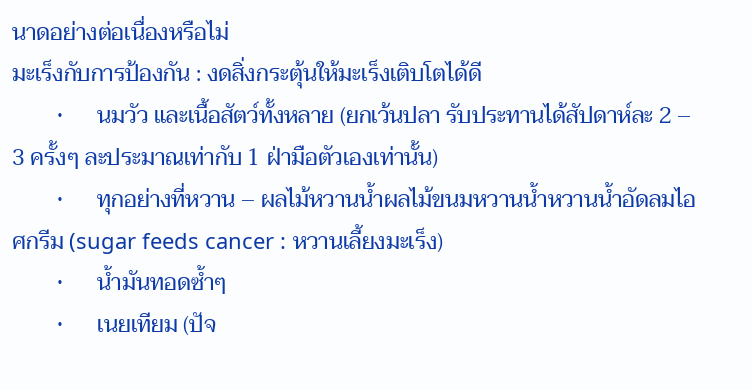นาดอย่างต่อเนื่องหรือไม่
มะเร็งกับการป้องกัน : งดสิ่งกระตุ้นให้มะเร็งเติบโตได้ดี
        •      นมวัว และเนื้อสัตว์ทั้งหลาย (ยกเว้นปลา รับประทานได้สัปดาห์ละ 2 – 3 ครั้งๆ ละประมาณเท่ากับ 1 ฝ่ามือตัวเองเท่านั้น)
        •      ทุกอย่างที่หวาน – ผลไม้หวานน้ำผลไม้ขนมหวานน้ำหวานน้ำอัดลมไอศกรีม (sugar feeds cancer : หวานเลี้ยงมะเร็ง)
        •      น้ำมันทอดซ้ำๆ
        •      เนยเทียม (ปัจ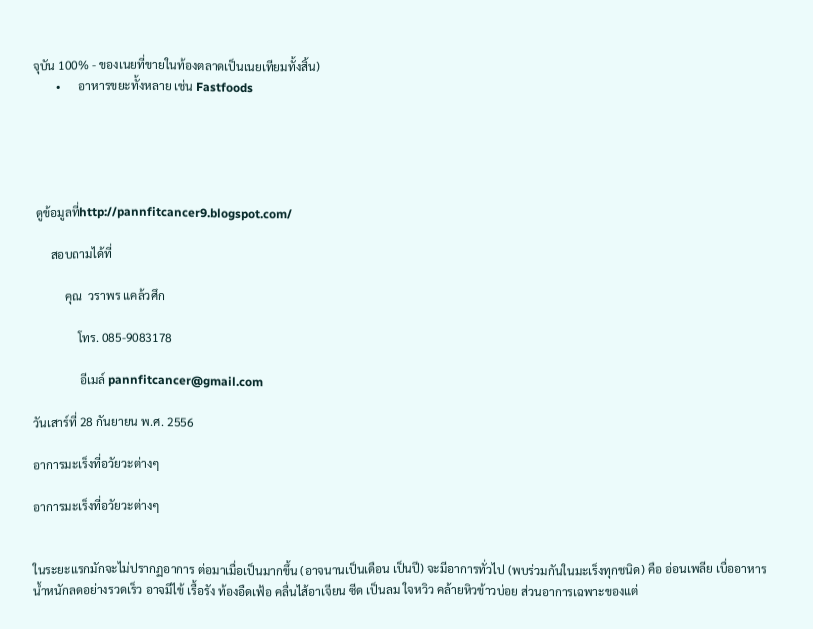จุบัน 100% - ของเนยที่ขายในท้องตลาดเป็นเนยเทียมทั้งสิ้น)
        •      อาหารขยะทั้งหลาย เช่น Fastfoods





 ดูข้อมูลที่http://pannfitcancer9.blogspot.com/

      สอบถามได้ที่

           คุณ  วราพร แคล้วศึก

               โทร. 085-9083178

                อีเมล์ pannfitcancer@gmail.com

วันเสาร์ที่ 28 กันยายน พ.ศ. 2556

อาการมะเร็งที่อวัยวะต่างๆ

อาการมะเร็งที่อวัยวะต่างๆ


ในระยะแรกมักจะไม่ปรากฏอาการ ต่อมาเมื่อเป็นมากขึ้น (อาจนานเป็นเดือน เป็นปี) จะมีอาการทั่วไป (พบร่วมกันในมะเร็งทุกชนิด) คือ อ่อนเพลีย เบื่ออาหาร น้ำหนักลดอย่างรวดเร็ว อาจมีไข้ เรื้อรัง ท้องอืดเฟ้อ คลื่นไส้อาเจียน ซีด เป็นลม ใจหวิว คล้ายหิวข้าวบ่อย ส่วนอาการเฉพาะของแต่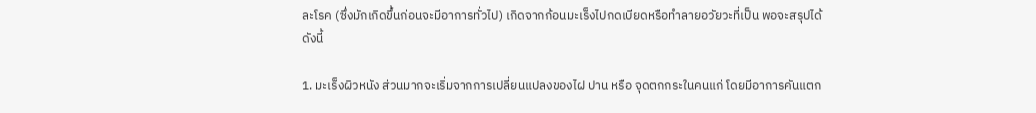ละโรค (ซึ่งมักเกิดขึ้นก่อนจะมีอาการทั่วไป) เกิดจากก้อนมะเร็งไปกดเบียดหรือทำลายอวัยวะที่เป็น พอจะสรุปได้ดังนี้

1. มะเร็งผิวหนัง ส่วนมากจะเริ่มจากการเปลี่ยนแปลงของไฝ ปาน หรือ จุดตกกระในคนแก่ โดยมีอาการคันแตก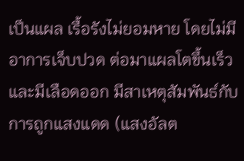เป็นแผล เรื้อรังไม่ยอมหาย โดยไม่มีอาการเจ็บปวด ต่อมาแผลโตขึ้นเร็ว และมีเลือดออก มีสาเหตุสัมพันธ์กับการถูกแสงแดด (แสงอัลต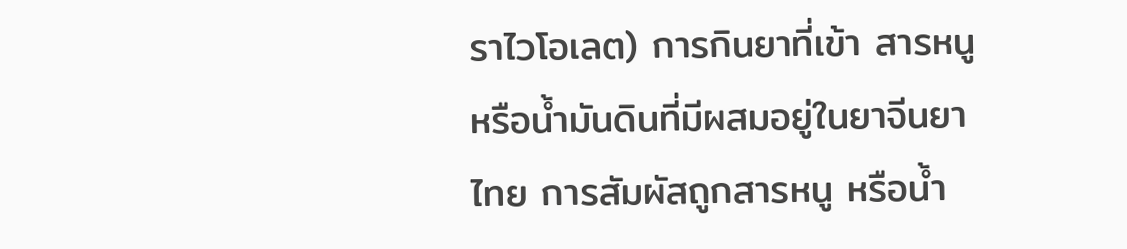ราไวโอเลต) การกินยาที่เข้า สารหนู หรือน้ำมันดินที่มีผสมอยู่ในยาจีนยาไทย การสัมผัสถูกสารหนู หรือน้ำ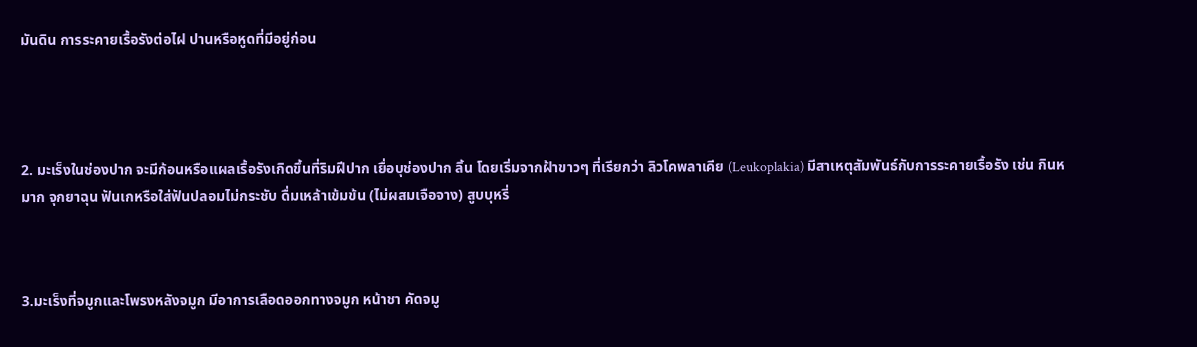มันดิน การระคายเรื้อรังต่อไฝ ปานหรือหูดที่มีอยู่ก่อน




2. มะเร็งในช่องปาก จะมีก้อนหรือแผลเรื้อรังเกิดขึ้นที่ริมฝีปาก เยื่อบุช่องปาก ลิ้น โดยเริ่มจากฝ้าขาวๆ ที่เรียกว่า ลิวโคพลาเคีย (Leukoplakia) มีสาเหตุสัมพันธ์กับการระคายเรื้อรัง เช่น กินหมาก จุกยาฉุน ฟันเกหรือใส่ฟันปลอมไม่กระชับ ดื่มเหล้าเข้มข้น (ไม่ผสมเจือจาง) สูบบุหรี่



3.มะเร็งที่จมูกและโพรงหลังจมูก มีอาการเลือดออกทางจมูก หน้าชา คัดจมู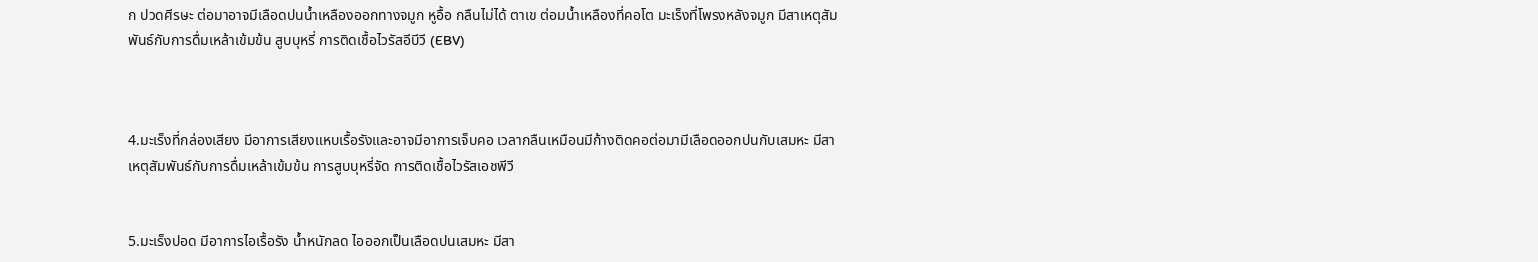ก ปวดศีรษะ ต่อมาอาจมีเลือดปนน้ำเหลืองออกทางจมูก หูอื้อ กลืนไม่ได้ ตาเข ต่อมน้ำเหลืองที่คอโต มะเร็งที่โพรงหลังจมูก มีสาเหตุสัมพันธ์กับการดื่มเหล้าเข้มข้น สูบบุหรี่ การติดเชื้อไวรัสอีบีวี (EBV)



4.มะเร็งที่กล่องเสียง มีอาการเสียงแหบเรื้อรังและอาจมีอาการเจ็บคอ เวลากลืนเหมือนมีก้างติดคอต่อมามีเลือดออกปนกับเสมหะ มีสาเหตุสัมพันธ์กับการดื่มเหล้าเข้มข้น การสูบบุหรี่จัด การติดเชื้อไวรัสเอชพีวี


5.มะเร็งปอด มีอาการไอเรื้อรัง น้ำหนักลด ไอออกเป็นเลือดปนเสมหะ มีสา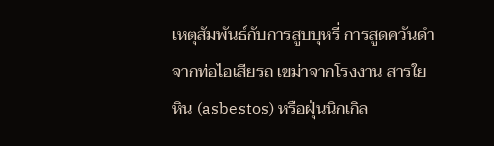เหตุสัมพันธ์กับการสูบบุหรี่ การสูดควันดำจากท่อไอเสียรถ เขม่าจากโรงงาน สารใยหิน (asbestos) หรือฝุ่นนิกเกิล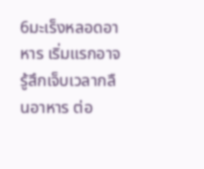6มะเร็งหลอดอาหาร เริ่มแรกอาจรู้สึกเจ็บเวลากลืนอาหาร ต่อ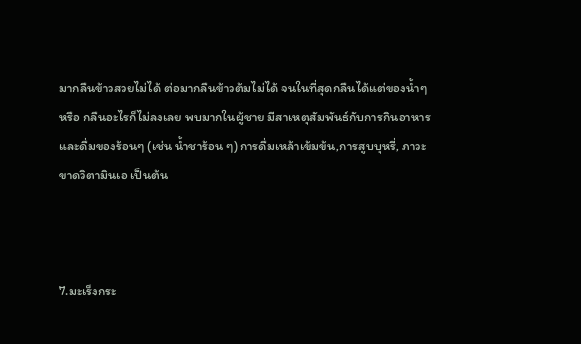มากลืนข้าวสวยไม่ได้ ต่อมากลืนข้าวต้มไม่ได้ จนในที่สุดกลืนได้แต่ของน้ำๆ หรือ กลืนอะไรก็ไม่ลงเลย พบมากในผู้ชาย มีสาเหตุสัมพันธ์กับการกินอาหาร และดื่มของร้อนๆ (เช่น น้ำชาร้อน ๆ)การดื่มเหล้าเข้มข้น,การสูบบุหรี่, ภาวะขาดวิตามินเอ เป็นต้น



7.มะเร็งกระ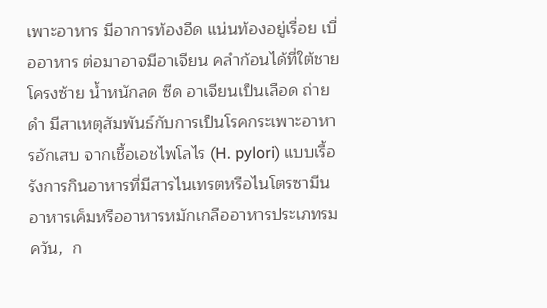เพาะอาหาร มีอาการท้องอืด แน่นท้องอยู่เรื่อย เบื่ออาหาร ต่อมาอาจมีอาเจียน คลำก้อนได้ที่ใต้ชายโครงซ้าย น้ำหนักลด ซีด อาเจียนเป็นเลือด ถ่ายดำ มีสาเหตุสัมพันธ์กับการเป็นโรคกระเพาะอาหารอักเสบ จากเชื้อเอชไพโลไร (H. pylori) แบบเรื้อรังการกินอาหารที่มีสารไนเทรตหรือไนโตรซามีนอาหารเค็มหรืออาหารหมักเกลืออาหารประเภทรมควัน,  ก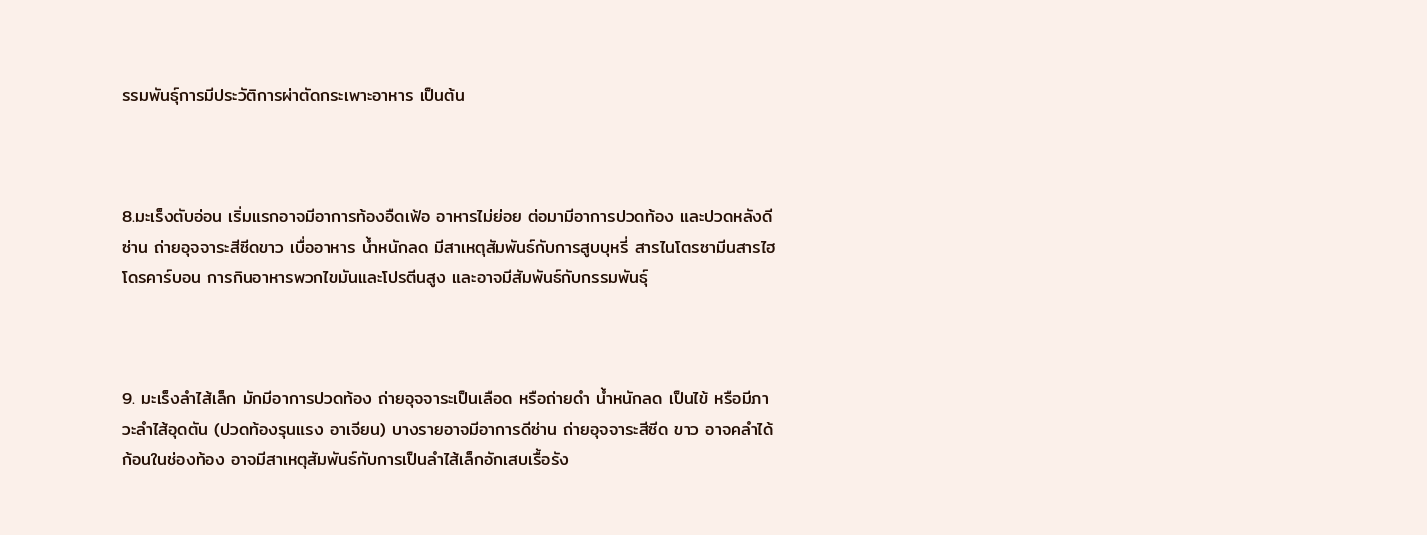รรมพันธุ์การมีประวัติการผ่าตัดกระเพาะอาหาร เป็นต้น



8.มะเร็งตับอ่อน เริ่มแรกอาจมีอาการท้องอืดเฟ้อ อาหารไม่ย่อย ต่อมามีอาการปวดท้อง และปวดหลังดีซ่าน ถ่ายอุจจาระสีซีดขาว เบื่ออาหาร น้ำหนักลด มีสาเหตุสัมพันธ์กับการสูบบุหรี่ สารไนโตรซามีนสารไฮโดรคาร์บอน การกินอาหารพวกไขมันและโปรตีนสูง และอาจมีสัมพันธ์กับกรรมพันธุ์



9. มะเร็งลำไส้เล็ก มักมีอาการปวดท้อง ถ่ายอุจจาระเป็นเลือด หรือถ่ายดำ น้ำหนักลด เป็นไข้ หรือมีภาวะลำไส้อุดตัน (ปวดท้องรุนแรง อาเจียน) บางรายอาจมีอาการดีซ่าน ถ่ายอุจจาระสีซีด ขาว อาจคลำได้ก้อนในช่องท้อง อาจมีสาเหตุสัมพันธ์กับการเป็นลำไส้เล็กอักเสบเรื้อรัง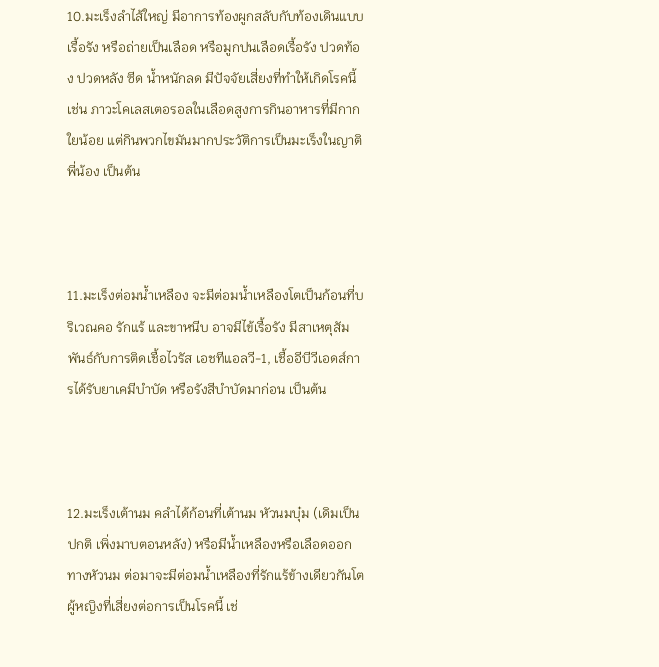10.มะเร็งลำไส้ใหญ่ มีอาการท้องผูกสลับกับท้องเดินแบบเรื้อรัง หรือถ่ายเป็นเลือด หรือมูกปนเลือดเรื้อรัง ปวดท้อง ปวดหลัง ซีด น้ำหนักลด มีปัจจัยเสี่ยงที่ทำให้เกิดโรคนี้ เช่น ภาวะโคเลสเตอรอลในเลือดสูงการกินอาหารที่มีกากใยน้อย แต่กินพวกไขมันมากประวัติการเป็นมะเร็งในญาติพี่น้อง เป็นต้น



11.มะเร็งต่อมน้ำเหลือง จะมีต่อมน้ำเหลืองโตเป็นก้อนที่บริเวณคอ รักแร้ และขาหนีบ อาจมีไข้เรื้อรัง มีสาเหตุสัมพันธ์กับการติดเชื้อไวรัส เอชทีแอลวี-1, เชื้ออีบีวีเอดส์การได้รับยาเคมีบำบัด หรือรังสีบำบัดมาก่อน เป็นต้น



12.มะเร็งเต้านม คลำได้ก้อนที่เต้านม หัวนมบุ๋ม (เดิมเป็นปกติ เพิ่งมาบตอนหลัง) หรือมีน้ำเหลืองหรือเลือดออกทางหัวนม ต่อมาจะมีต่อมน้ำเหลืองที่รักแร้ข้างเดียวกันโต ผู้หญิงที่เสี่ยงต่อการเป็นโรคนี้ เช่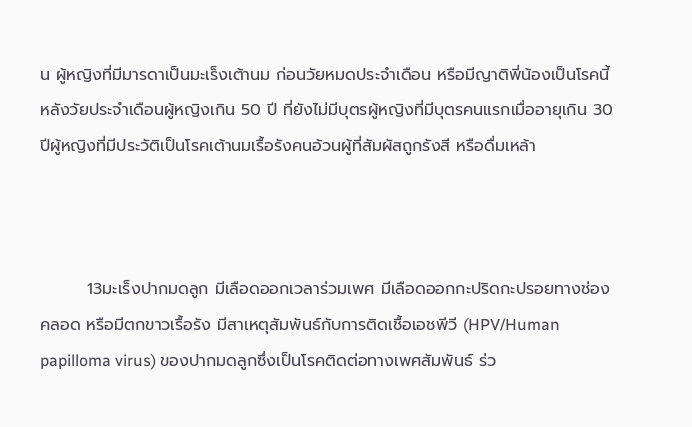น ผู้หญิงที่มีมารดาเป็นมะเร็งเต้านม ก่อนวัยหมดประจำเดือน หรือมีญาติพี่น้องเป็นโรคนี้หลังวัยประจำเดือนผู้หญิงเกิน 50 ปี ที่ยังไม่มีบุตรผู้หญิงที่มีบุตรคนแรกเมื่ออายุเกิน 30 ปีผู้หญิงที่มีประวัติเป็นโรคเต้านมเรื้อรังคนอ้วนผู้ที่สัมผัสถูกรังสี หรือดื่มเหล้า



        13มะเร็งปากมดลูก มีเลือดออกเวลาร่วมเพศ มีเลือดออกกะปริดกะปรอยทางช่องคลอด หรือมีตกขาวเรื้อรัง มีสาเหตุสัมพันธ์กับการติดเชื้อเอชพีวี (HPV/Human papilloma virus) ของปากมดลูกซึ่งเป็นโรคติดต่อทางเพศสัมพันธ์ ร่ว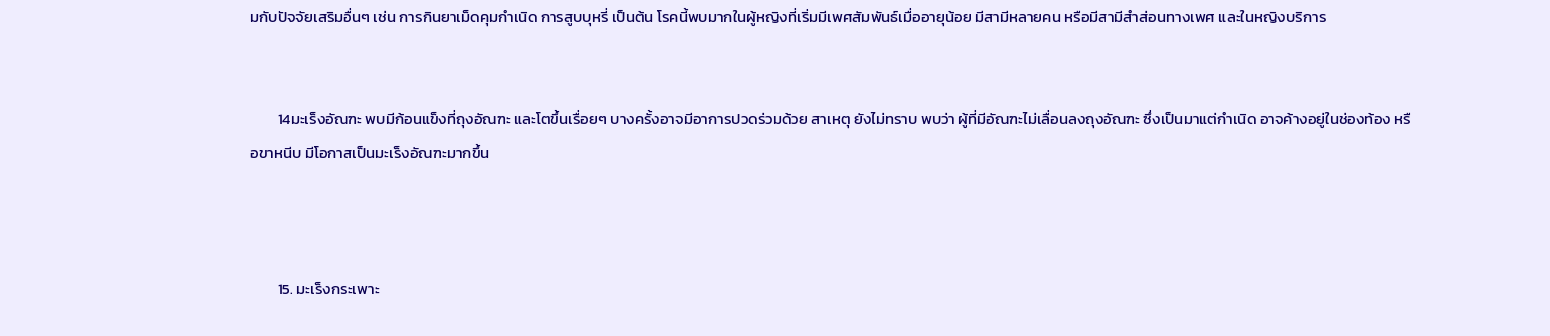มกับปัจจัยเสริมอื่นๆ เช่น การกินยาเม็ดคุมกำเนิด การสูบบุหรี่ เป็นต้น โรคนี้พบมากในผู้หญิงที่เริ่มมีเพศสัมพันธ์เมื่ออายุน้อย มีสามีหลายคน หรือมีสามีสำส่อนทางเพศ และในหญิงบริการ


        14มะเร็งอัณฑะ พบมีก้อนแข็งที่ถุงอัณฑะ และโตขึ้นเรื่อยๆ บางครั้งอาจมีอาการปวดร่วมด้วย สาเหตุ ยังไม่ทราบ พบว่า ผู้ที่มีอัณฑะไม่เลื่อนลงถุงอัณฑะ ซึ่งเป็นมาแต่กำเนิด อาจค้างอยู่ในช่องท้อง หรือขาหนีบ มีโอกาสเป็นมะเร็งอัณฑะมากขึ้น



        15. มะเร็งกระเพาะ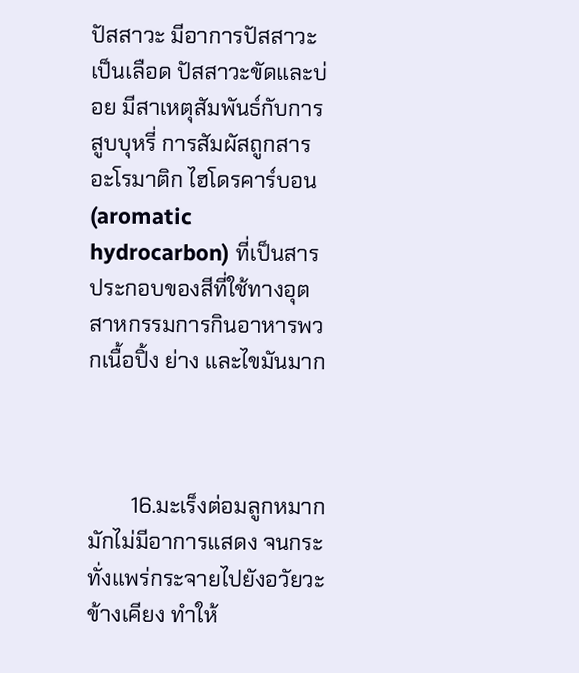ปัสสาวะ มีอาการปัสสาวะเป็นเลือด ปัสสาวะขัดและบ่อย มีสาเหตุสัมพันธ์กับการสูบบุหรี่ การสัมผัสถูกสารอะโรมาติก ไฮโดรคาร์บอน (aromatic hydrocarbon) ที่เป็นสารประกอบของสีที่ใช้ทางอุตสาหกรรมการกินอาหารพวกเนื้อปิ้ง ย่าง และไขมันมาก



        16.มะเร็งต่อมลูกหมาก มักไม่มีอาการแสดง จนกระทั่งแพร่กระจายไปยังอวัยวะข้างเคียง ทำให้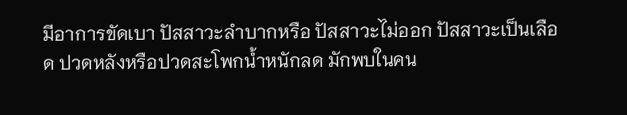มีอาการขัดเบา ปัสสาวะลำบากหรือ ปัสสาวะไม่ออก ปัสสาวะเป็นเลือด ปวดหลังหรือปวดสะโพกน้ำหนักลด มักพบในคน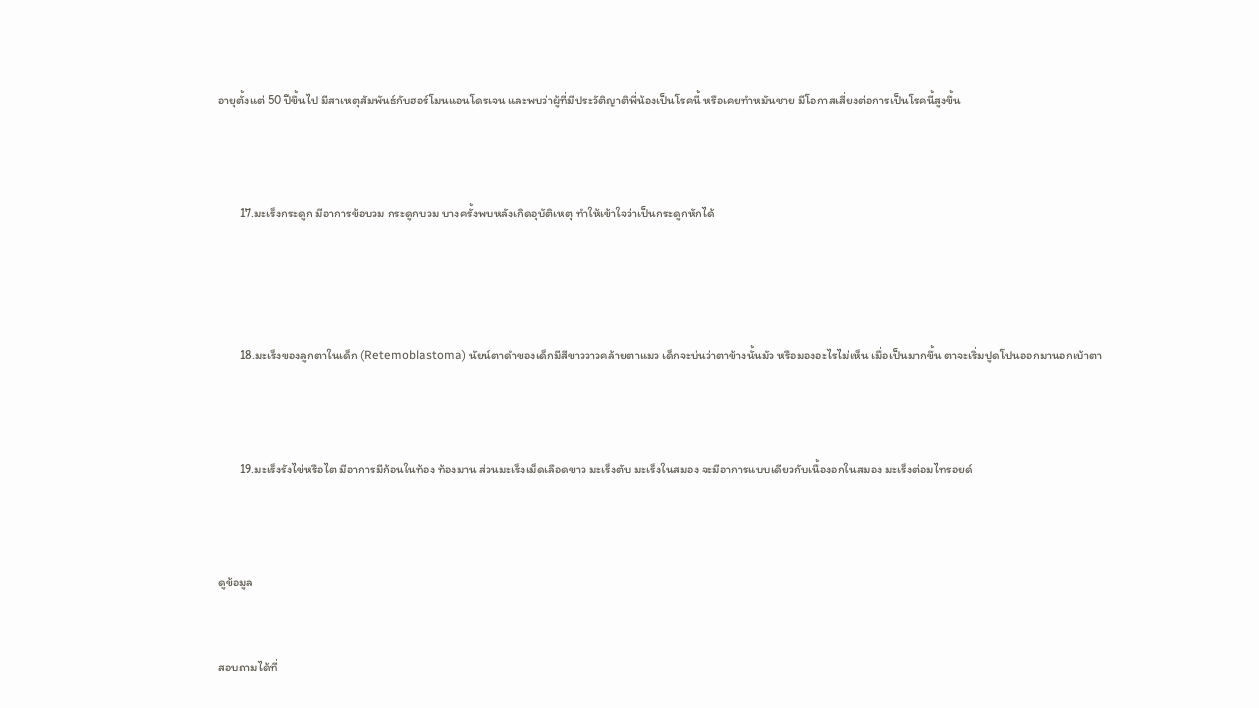อายุตั้งแต่ 50 ปีขึ้นไป มีสาเหตุสัมพันธ์กับฮอร์โมนแอนโดรเจน และพบว่าผู้ที่มีประวัติญาติพี่น้องเป็นโรคนี้ หรือเคยทำหมันชาย มีโอกาสเสี่ยงต่อการเป็นโรคนี้สูงขึ้น



        17.มะเร็งกระดูก มีอาการข้อบวม กระดูกบวม บางครั้งพบหลังเกิดอุบัติเหตุ ทำให้เข้าใจว่าเป็นกระดูกหักได้




        18.มะเร็งของลูกตาในเด็ก (Retemoblastoma) นัยน์ตาดำของเด็กมีสีขาววาวคล้ายตาแมว เด็กจะบ่นว่าตาข้างนั้นมัว หรือมองอะไรไม่เห็น เมื่อเป็นมากขึ้น ตาจะเริ่มปูดโปนออกมานอกเบ้าตา



        19.มะเร็งรังไข่หรือไต มีอาการมีก้อนในท้อง ท้องมาน ส่วนมะเร็งเม็ดเลือดขาว มะเร็งตับ มะเร็งในสมอง จะมีอาการแบบเดียวกับเนื้องอกในสมอง มะเร็งต่อมไทรอยด์



ดูข้อมูล


สอบถามได้ที่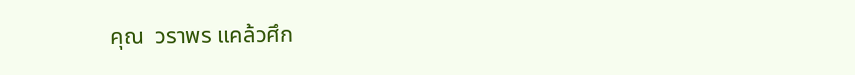คุณ  วราพร แคล้วศึก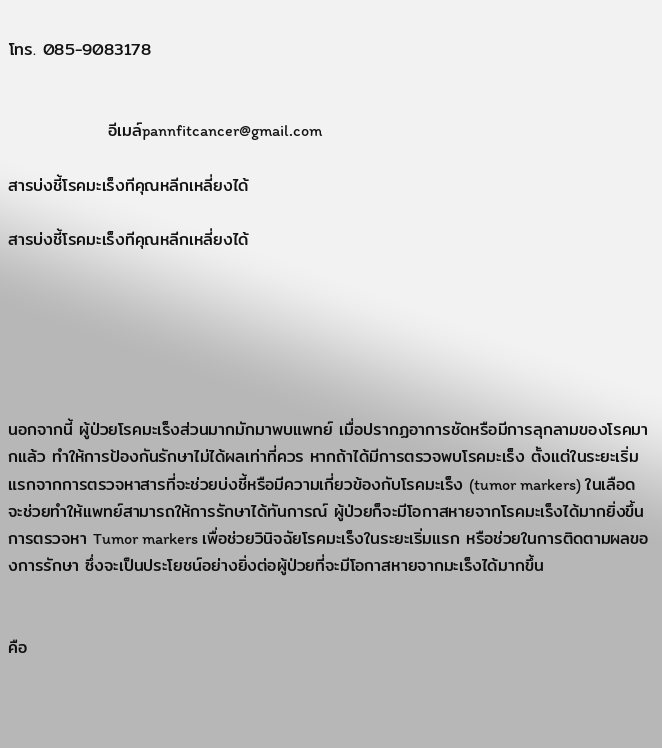โทร. 085-9083178


                อีเมล์pannfitcancer@gmail.com

สารบ่งชี้โรคมะเร็งทีคุณหลีกเหลี่ยงได้

สารบ่งชี้โรคมะเร็งทีคุณหลีกเหลี่ยงได้






นอกจากนี้ ผู้ป่วยโรคมะเร็งส่วนมากมักมาพบแพทย์ เมื่อปรากฏอาการชัดหรือมีการลุกลามของโรคมากแล้ว ทำให้การป้องกันรักษาไม่ได้ผลเท่าที่ควร หากถ้าได้มีการตรวจพบโรคมะเร็ง ตั้งแต่ในระยะเริ่มแรกจากการตรวจหาสารที่จะช่วยบ่งชี้หรือมีความเกี่ยวข้องกับโรคมะเร็ง (tumor markers) ในเลือด จะช่วยทำให้แพทย์สามารถให้การรักษาได้ทันการณ์ ผู้ป่วยก็จะมีโอกาสหายจากโรคมะเร็งได้มากยิ่งขึ้น
การตรวจหา Tumor markers เพื่อช่วยวินิจฉัยโรคมะเร็งในระยะเริ่มแรก หรือช่วยในการติดตามผลของการรักษา ซึ่งจะเป็นประโยชน์อย่างยิ่งต่อผู้ป่วยที่จะมีโอกาสหายจากมะเร็งได้มากขึ้น


คือ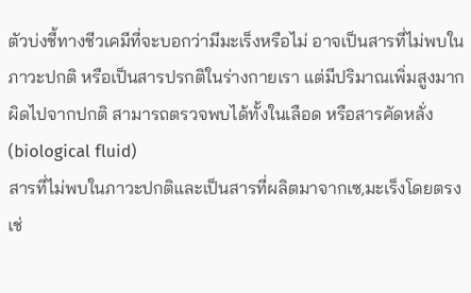ตัวบ่งชี้ทางชีวเคมีที่จะบอกว่ามีมะเร็งหรือไม่ อาจเป็นสารที่ไม่พบในภาวะปกติ หรือเป็นสารปรกติในร่างกายเรา แต่มีปริมาณเพิ่มสูงมากผิดไปจากปกติ สามารถตรวจพบได้ทั้งในเลือด หรือสารคัดหลั่ง (biological fluid)
สารที่ไม่พบในภาวะปกติและเป็นสารที่ผลิตมาจากเซ,มะเร็งโดยตรง เช่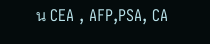น CEA , AFP,PSA, CA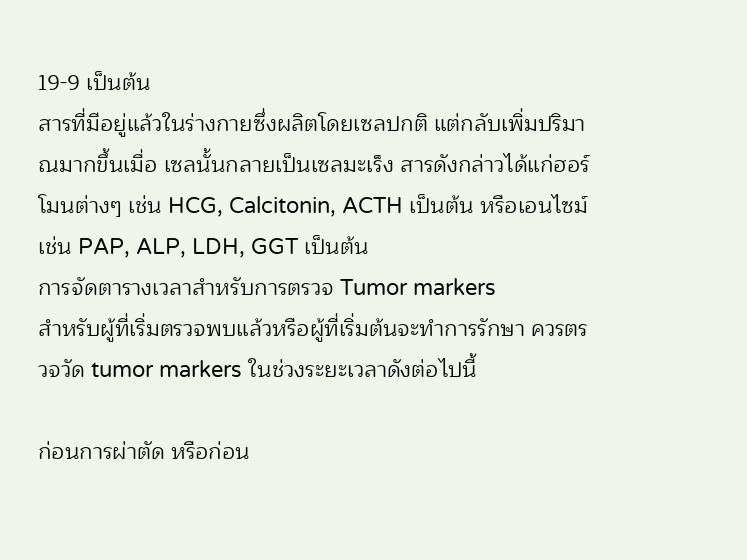19-9 เป็นต้น
สารที่มีอยู่แล้วในร่างกายซึ่งผลิตโดยเซลปกติ แต่กลับเพิ่มปริมาณมากขึ้นเมื่อ เซลนั้นกลายเป็นเซลมะเร็ง สารดังกล่าวได้แก่ฮอร์โมนต่างๆ เช่น HCG, Calcitonin, ACTH เป็นต้น หรือเอนไซม์เช่น PAP, ALP, LDH, GGT เป็นต้น
การจัดตารางเวลาสำหรับการตรวจ Tumor markers
สำหรับผู้ที่เริ่มตรวจพบแล้วหรือผู้ที่เริ่มต้นจะทำการรักษา ควรตรวจวัด tumor markers ในช่วงระยะเวลาดังต่อไปนี้

ก่อนการผ่าตัด หรือก่อน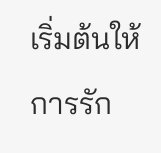เริ่มต้นให้การรัก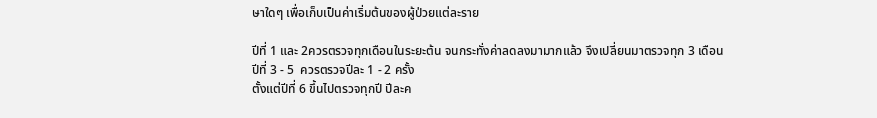ษาใดๆ เพื่อเก็บเป็นค่าเริ่มต้นของผู้ป่วยแต่ละราย

ปีที่ 1 และ 2ควรตรวจทุกเดือนในระยะต้น จนกระทั่งค่าลดลงมามากแล้ว จึงเปลี่ยนมาตรวจทุก 3 เดือน
ปีที่ 3 - 5  ควรตรวจปีละ 1 - 2 ครั้ง
ตั้งแต่ปีที่ 6 ขึ้นไปตรวจทุกปี ปีละค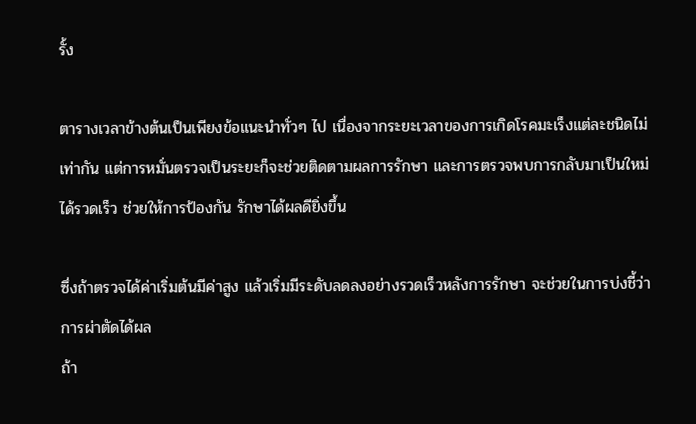รั้ง

ตารางเวลาข้างต้นเป็นเพียงข้อแนะนำทั่วๆ ไป เนื่องจากระยะเวลาของการเกิดโรคมะเร็งแต่ละชนิดไม่เท่ากัน แต่การหมั่นตรวจเป็นระยะก็จะช่วยติดตามผลการรักษา และการตรวจพบการกลับมาเป็นใหม่ได้รวดเร็ว ช่วยให้การป้องกัน รักษาได้ผลดียิ่งขึ้น

ซึ่งถ้าตรวจได้ค่าเริ่มต้นมีค่าสูง แล้วเริ่มมีระดับลดลงอย่างรวดเร็วหลังการรักษา จะช่วยในการบ่งชี้ว่าการผ่าตัดได้ผล
ถ้า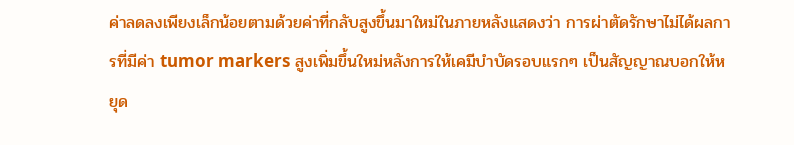ค่าลดลงเพียงเล็กน้อยตามด้วยค่าที่กลับสูงขึ้นมาใหม่ในภายหลังแสดงว่า การผ่าตัดรักษาไม่ได้ผลการที่มีค่า tumor markers สูงเพิ่มขึ้นใหม่หลังการให้เคมีบำบัดรอบแรกๆ เป็นสัญญาณบอกให้หยุด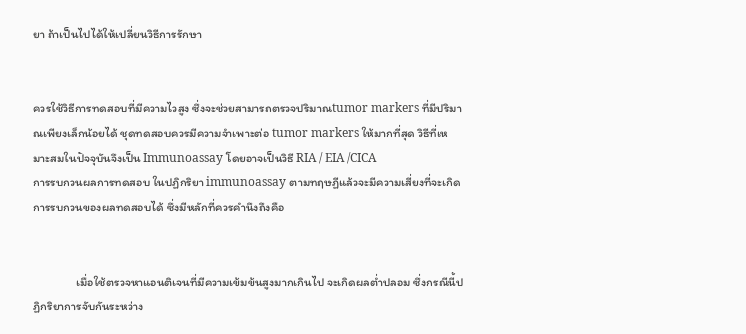ยา ถ้าเป็นไปได้ให้เปลี่ยนวิธีการรักษา


ควรใช้วิธีการทดสอบที่มีความไวสูง ซึ่งจะช่วยสามารถตรวจปริมาณtumor markers ที่มีปริมาณเพียงเล็กน้อยได้ ชุดทดสอบควรมีความจำเพาะต่อ tumor markers ให้มากที่สุด วิธีที่เหมาะสมในปัจจุบันจึงเป็น Immunoassay โดยอาจเป็นวิธี RIA / EIA /CICA
การรบกวนผลการทดสอบ ในปฏิกริยา immunoassay ตามทฤษฏีแล้วจะมีความเสี่ยงที่จะเกิดการรบกวนของผลทดสอบได้ ซึ่งมีหลักที่ควรคำนึงถึงคือ


                เมื่อใช้ตรวจหาแอนติเจนที่มีความเข้มข้นสูงมากเกินไป จะเกิดผลต่ำปลอม ซึ่งกรณีนี้ปฏิกริยาการจับกันระหว่าง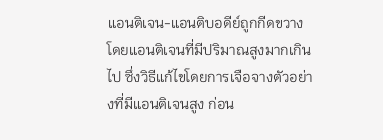แอนติเจน-แอนติบอดีย์ถูกกีดขวาง โดยแอนติเจนที่มีปริมาณสูงมากเกินไป ซึ่งวิธีแก้ไขโดยการเจือจางตัวอย่างที่มีแอนติเจนสูง ก่อน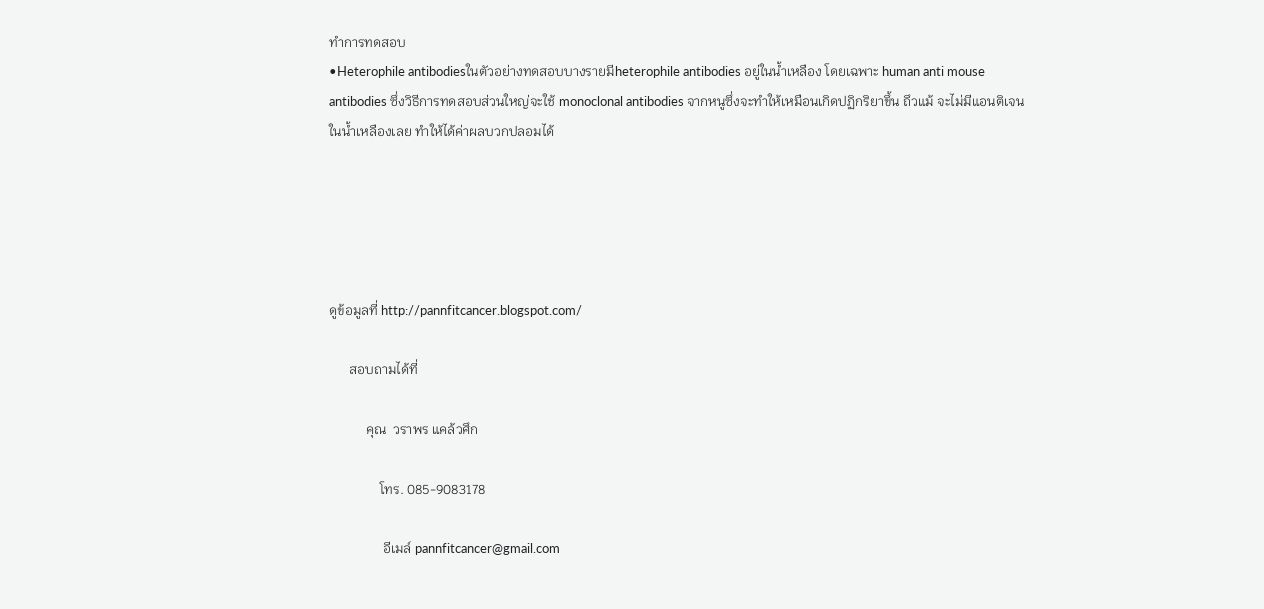ทำการทดสอบ
•Heterophile antibodiesในตัวอย่างทดสอบบางรายมีheterophile antibodies อยู่ในน้ำเหลือง โดยเฉพาะ human anti mouse antibodies ซึ่งวิธีการทดสอบส่วนใหญ่จะใช้ monoclonal antibodies จากหนูซึ่งจะทำให้เหมือนเกิดปฏิกริยาขึ้น ถึวแม้ จะไม่มีแอนติเจนในน้ำเหลืองเลย ทำให้ได้ค่าผลบวกปลอมได้





ดูข้อมูลที่ http://pannfitcancer.blogspot.com/

      สอบถามได้ที่

           คุณ  วราพร แคล้วศึก

               โทร. 085-9083178

                อีเมล์ pannfitcancer@gmail.com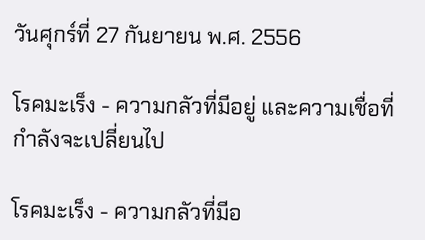วันศุกร์ที่ 27 กันยายน พ.ศ. 2556

โรคมะเร็ง - ความกลัวที่มีอยู่ และความเชื่อที่กำลังจะเปลี่ยนไป

โรคมะเร็ง - ความกลัวที่มีอ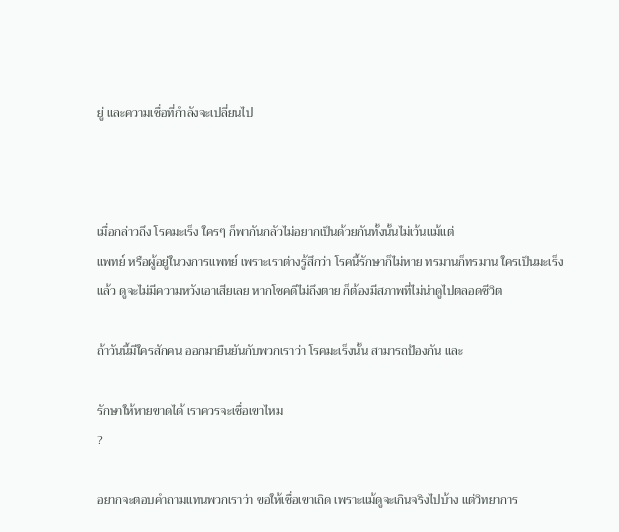ยู่ และความเชื่อที่กำลังจะเปลี่ยนไป



เมื่อกล่าวถึง โรคมะเร็ง ใครๆ ก็พากันกลัวไม่อยากเป็นด้วยกันทั้งนั้นไม่เว้นแม้แต่
แพทย์ หรือผู้อยู่ในวงการแพทย์ เพราะเราต่างรู้สึกว่า โรคนี้รักษาก็ไม่หาย ทรมานก็ทรมาน ใครเป็นมะเร็งแล้ว ดูจะไม่มีความหวังเอาเสียเลย หากโชคดีไม่ถึงตาย ก็ต้องมีสภาพที่ไม่น่าดูไปตลอดชีวิต

ถ้าวันนี้มีใครสักคน ออกมายืนยันกับพวกเราว่า โรคมะเร็งนั้น สามารถป้องกัน และ

รักษาให้หายขาดได้ เราควรจะเชื่อเขาไหม
?

อยากจะตอบคำถามแทนพวกเราว่า ขอให้เชื่อเขาเถิด เพราะแม้ดูจะเกินจริงไปบ้าง แต่วิทยาการ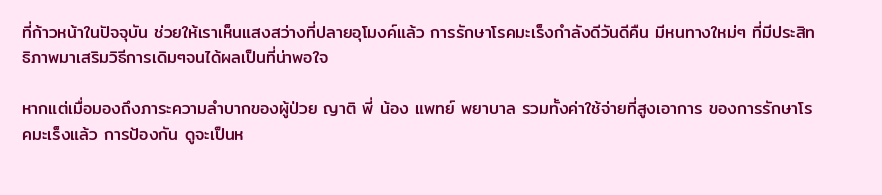ที่ก้าวหน้าในปัจจุบัน ช่วยให้เราเห็นแสงสว่างที่ปลายอุโมงค์แล้ว การรักษาโรคมะเร็งกำลังดีวันดีคืน มีหนทางใหม่ๆ ที่มีประสิทธิภาพมาเสริมวิธีการเดิมๆจนได้ผลเป็นที่น่าพอใจ

หากแต่เมื่อมองถึงภาระความลำบากของผู้ป่วย ญาติ พี่ น้อง แพทย์ พยาบาล รวมทั้งค่าใช้จ่ายที่สูงเอาการ ของการรักษาโรคมะเร็งแล้ว การป้องกัน ดูจะเป็นห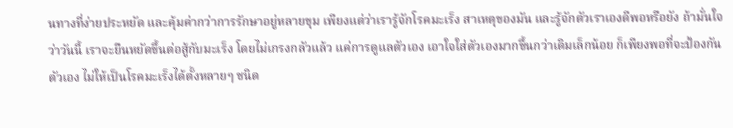นทางที่ง่ายประหยัด และคุ้มค่ากว่าการรักษาอยู่หลายขุม เพียงแต่ว่าเรารู้จักโรคมะเร็ง สาเหตุของมัน และรู้จักตัวเราเองดีพอหรือยัง ถ้ามั่นใจว่าวันนี้ เราจะยืนหยัดขึ้นต่อสู้กับมะเร็ง โดยไม่เกรงกลัวแล้ว แค่การดูแลตัวเอง เอาใจใส่ตัวเองมากขึ้นกว่าเดิมเล็กน้อย ก็เพียงพอที่จะป้องกันตัวเอง ไม่ให้เป็นโรคมะเร็งได้ตั้งหลายๆ ชนิด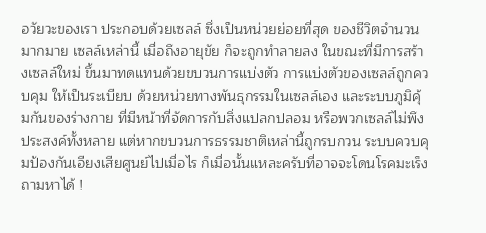อวัยวะของเรา ประกอบด้วยเซลล์ ซึ่งเป็นหน่วยย่อยที่สุด ของชีวิตจำนวนมากมาย เซลล์เหล่านี้ เมื่อถึงอายุขัย ก็จะถูกทำลายลง ในขณะที่มีการสร้างเซลล์ใหม่ ขึ้นมาทดแทนด้วยขบวนการแบ่งตัว การแบ่งตัวของเซลล์ถูกควบคุม ให้เป็นระเบียบ ด้วยหน่วยทางพันธุกรรมในเซลล์เอง และระบบภูมิคุ้มกันของร่างกาย ที่มีหน้าที่จัดการกับสิ่งแปลกปลอม หรือพวกเซลล์ไม่พึงประสงค์ทั้งหลาย แต่หากขบวนการธรรมชาติเหล่านี้ถูกรบกวน ระบบควบคุมป้องกันเอียงเสียศูนย์ไปเมื่อไร ก็เมื่อนั้นแหละครับที่อาจจะโดนโรคมะเร็งถามหาได้ !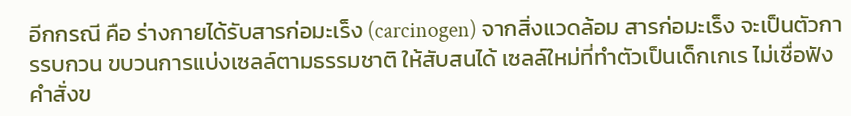อีกกรณี คือ ร่างกายได้รับสารก่อมะเร็ง (carcinogen) จากสิ่งแวดล้อม สารก่อมะเร็ง จะเป็นตัวการรบกวน ขบวนการแบ่งเซลล์ตามธรรมชาติ ให้สับสนได้ เซลล์ใหม่ที่ทำตัวเป็นเด็กเกเร ไม่เชื่อฟังคำสั่งข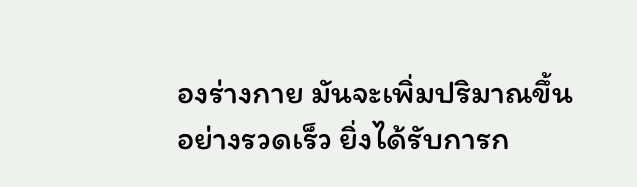องร่างกาย มันจะเพิ่มปริมาณขึ้นอย่างรวดเร็ว ยิ่งได้รับการก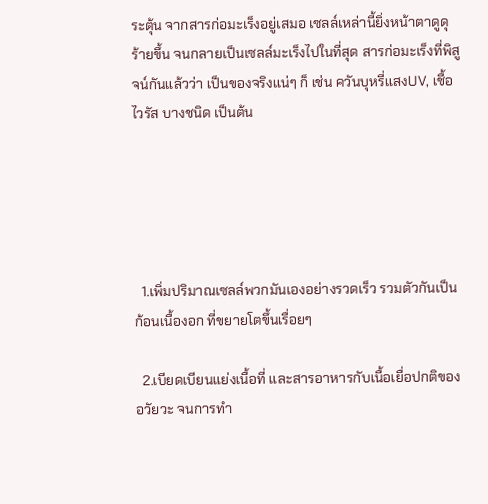ระตุ้น จากสารก่อมะเร็งอยู่เสมอ เซลล์เหล่านี้ยิ่งหน้าตาดูดุร้ายขึ้น จนกลายเป็นเซลล์มะเร็งไปในที่สุด สารก่อมะเร็งที่พิสูจน์กันแล้วว่า เป็นของจริงแน่ๆ ก็ เช่น ควันบุหรี่แสงUV, เชื้อไวรัส บางชนิด เป็นต้น





  1.เพิ่มปริมาณเซลล์พวกมันเองอย่างรวดเร็ว รวมตัวกันเป็นก้อนเนื้องอก ที่ขยายโตขึ้นเรื่อยๆ

  2.เบียดเบียนแย่งเนื้อที่ และสารอาหารกับเนื้อเยื่อปกติของอวัยวะ จนการทำ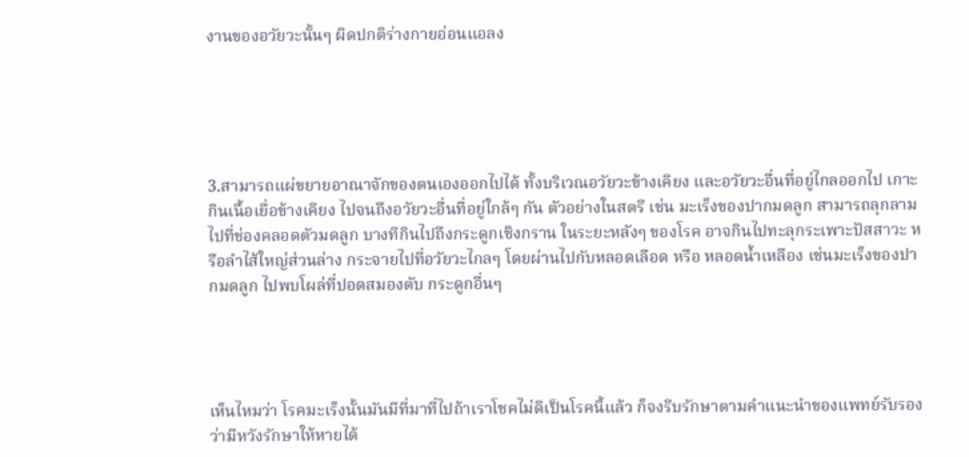งานของอวัยวะนั้นๆ ผิดปกติร่างกายอ่อนแอลง





3.สามารถแผ่ขยายอาณาจักของตนเองออกไปได้ ทั้งบริเวณอวัยวะข้างเคียง และอวัยวะอื่นที่อยู่ไกลออกไป เกาะกินเนื้อเยื่อข้างเคียง ไปจนถึงอวัยวะอื่นที่อยู่ใกล้ๆ กัน ตัวอย่างในสตรี เช่น มะเร็งของปากมดลูก สามารถลุกลามไปที่ช่องคลอดตัวมดลูก บางทีกินไปถึงกระดูกเชิงกราน ในระยะหลังๆ ของโรค อาจกินไปทะลุกระเพาะปัสสาวะ หรือลำไส้ใหญ่ส่วนล่าง กระจายไปที่อวัยวะไกลๆ โดยผ่านไปกับหลอดเลือด หรือ หลอดน้ำเหลือง เช่นมะเร็งของปากมดลูก ไปพบโผล่ที่ปอดสมองตับ กระดูกอื่นๆ




เห็นไหมว่า โรคมะเร็งนั้นมันมีที่มาที่ไปถ้าเราโชคไม่ดีเป็นโรคนี้แล้ว ก็จงรีบรักษาตามคำแนะนำของแพทย์รับรองว่ามีหวังรักษาให้หายได้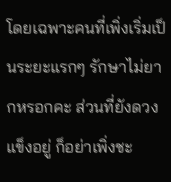โดยเฉพาะคนที่เพิ่งเริ่มเป็นระยะแรกๆ รักษาไม่ยากหรอกคะ ส่วนที่ยังดวงแข็งอยู่ ก็อย่าเพิ่งชะ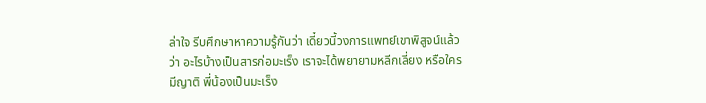ล่าใจ รีบศึกษาหาความรู้กันว่า เดี๋ยวนี้วงการแพทย์เขาพิสูจน์แล้วว่า อะไรบ้างเป็นสารก่อมะเร็ง เราจะได้พยายามหลีกเลี่ยง หรือใครมีญาติ พี่น้องเป็นมะเร็ง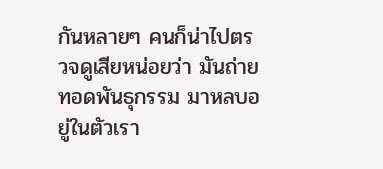กันหลายๆ คนก็น่าไปตรวจดูเสียหน่อยว่า มันถ่ายทอดพันธุกรรม มาหลบอยู่ในตัวเรา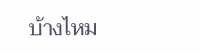บ้างไหม